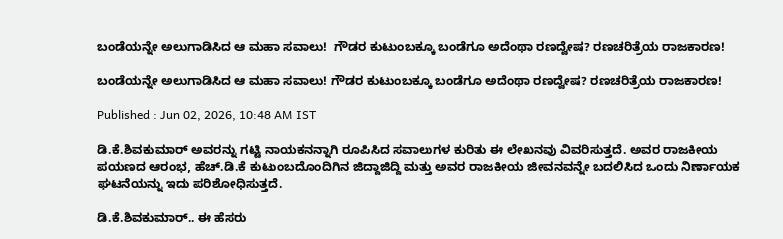ಬಂಡೆಯನ್ನೇ ಅಲುಗಾಡಿಸಿದ ಆ ಮಹಾ ಸವಾಲು!  ಗೌಡರ ಕುಟುಂಬಕ್ಕೂ ಬಂಡೆಗೂ ಅದೆಂಥಾ ರಣದ್ವೇಷ? ರಣಚರಿತ್ರೆಯ ರಾಜಕಾರಣ!

ಬಂಡೆಯನ್ನೇ ಅಲುಗಾಡಿಸಿದ ಆ ಮಹಾ ಸವಾಲು! ಗೌಡರ ಕುಟುಂಬಕ್ಕೂ ಬಂಡೆಗೂ ಅದೆಂಥಾ ರಣದ್ವೇಷ? ರಣಚರಿತ್ರೆಯ ರಾಜಕಾರಣ!

Published : Jun 02, 2026, 10:48 AM IST

ಡಿ.ಕೆ.ಶಿವಕುಮಾರ್ ಅವರನ್ನು ಗಟ್ಟಿ ನಾಯಕನನ್ನಾಗಿ ರೂಪಿಸಿದ ಸವಾಲುಗಳ ಕುರಿತು ಈ ಲೇಖನವು ವಿವರಿಸುತ್ತದೆ. ಅವರ ರಾಜಕೀಯ ಪಯಣದ ಆರಂಭ, ಹೆಚ್.ಡಿ.ಕೆ ಕುಟುಂಬದೊಂದಿಗಿನ ಜಿದ್ದಾಜಿದ್ದಿ ಮತ್ತು ಅವರ ರಾಜಕೀಯ ಜೀವನವನ್ನೇ ಬದಲಿಸಿದ ಒಂದು ನಿರ್ಣಾಯಕ ಘಟನೆಯನ್ನು ಇದು ಪರಿಶೋಧಿಸುತ್ತದೆ.

ಡಿ.ಕೆ.ಶಿವಕುಮಾರ್.. ಈ ಹೆಸರು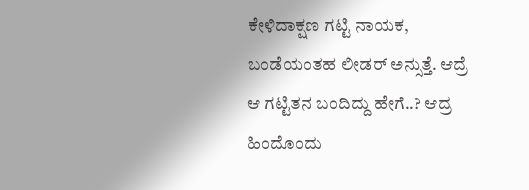ಕೇಳಿದಾಕ್ಷಣ ಗಟ್ಟಿ ನಾಯಕ, ಬಂಡೆಯಂತಹ ಲೀಡರ್ ಅನ್ಸುತ್ತೆ. ಆದ್ರೆ ಆ ಗಟ್ಟಿತನ ಬಂದಿದ್ದು ಹೇಗೆ..? ಆದ್ರ ಹಿಂದೊಂದು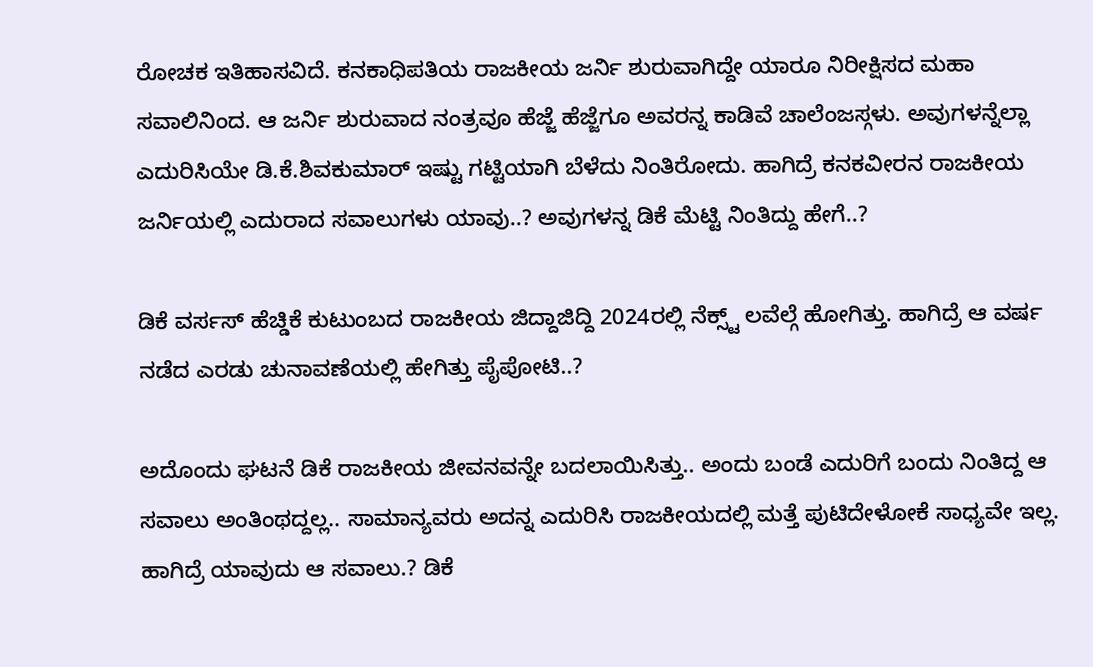ರೋಚಕ ಇತಿಹಾಸವಿದೆ. ಕನಕಾಧಿಪತಿಯ ರಾಜಕೀಯ ಜರ್ನಿ ಶುರುವಾಗಿದ್ದೇ ಯಾರೂ ನಿರೀಕ್ಷಿಸದ ಮಹಾ ಸವಾಲಿನಿಂದ. ಆ ಜರ್ನಿ ಶುರುವಾದ ನಂತ್ರವೂ ಹೆಜ್ಜೆ ಹೆಜ್ಜೆಗೂ ಅವರನ್ನ ಕಾಡಿವೆ ಚಾಲೆಂಜಸ್ಗಳು. ಅವುಗಳನ್ನೆಲ್ಲಾ ಎದುರಿಸಿಯೇ ಡಿ.ಕೆ.ಶಿವಕುಮಾರ್ ಇಷ್ಟು ಗಟ್ಟಿಯಾಗಿ ಬೆಳೆದು ನಿಂತಿರೋದು. ಹಾಗಿದ್ರೆ ಕನಕವೀರನ ರಾಜಕೀಯ ಜರ್ನಿಯಲ್ಲಿ ಎದುರಾದ ಸವಾಲುಗಳು ಯಾವು..? ಅವುಗಳನ್ನ ಡಿಕೆ ಮೆಟ್ಟಿ ನಿಂತಿದ್ದು ಹೇಗೆ..?

ಡಿಕೆ ವರ್ಸಸ್ ಹೆಚ್ಡಿಕೆ ಕುಟುಂಬದ ರಾಜಕೀಯ ಜಿದ್ದಾಜಿದ್ದಿ 2024ರಲ್ಲಿ ನೆಕ್ಸ್ಟ್ ಲವೆಲ್ಗೆ ಹೋಗಿತ್ತು. ಹಾಗಿದ್ರೆ ಆ ವರ್ಷ ನಡೆದ ಎರಡು ಚುನಾವಣೆಯಲ್ಲಿ ಹೇಗಿತ್ತು ಪೈಪೋಟಿ..?

ಅದೊಂದು ಘಟನೆ ಡಿಕೆ ರಾಜಕೀಯ ಜೀವನವನ್ನೇ ಬದಲಾಯಿಸಿತ್ತು.. ಅಂದು ಬಂಡೆ ಎದುರಿಗೆ ಬಂದು ನಿಂತಿದ್ದ ಆ ಸವಾಲು ಅಂತಿಂಥದ್ದಲ್ಲ.. ಸಾಮಾನ್ಯವರು ಅದನ್ನ ಎದುರಿಸಿ ರಾಜಕೀಯದಲ್ಲಿ ಮತ್ತೆ ಪುಟಿದೇಳೋಕೆ ಸಾಧ್ಯವೇ ಇಲ್ಲ. ಹಾಗಿದ್ರೆ ಯಾವುದು ಆ ಸವಾಲು.? ಡಿಕೆ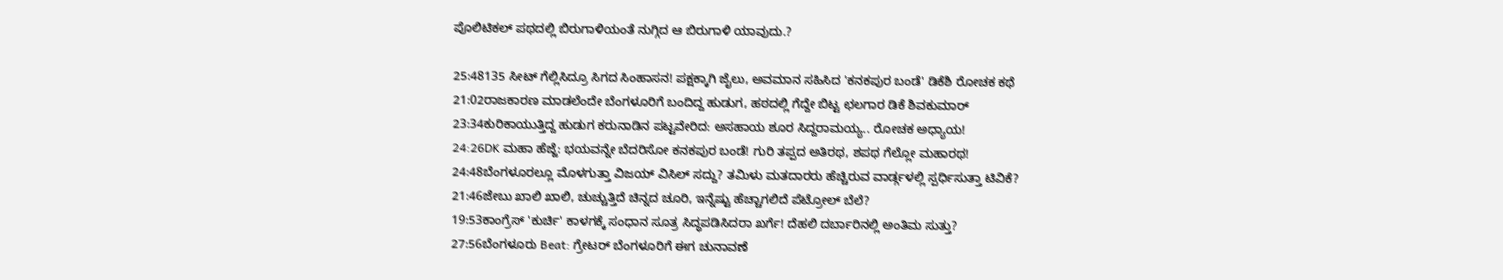ಪೊಲಿಟಿಕಲ್ ಪಥದಲ್ಲಿ ಬಿರುಗಾಳಿಯಂತೆ ನುಗ್ಗಿದ ಆ ಬಿರುಗಾಳಿ ಯಾವುದು.?

25:48135 ಸೀಟ್ ಗೆಲ್ಲಿಸಿದ್ರೂ ಸಿಗದ ಸಿಂಹಾಸನ! ಪಕ್ಷಕ್ಕಾಗಿ ಜೈಲು, ಅವಮಾನ ಸಹಿಸಿದ 'ಕನಕಪುರ ಬಂಡೆ' ಡಿಕೆಶಿ ರೋಚಕ ಕಥೆ
21:02ರಾಜಕಾರಣ ಮಾಡಲೆಂದೇ ಬೆಂಗಳೂರಿಗೆ ಬಂದಿದ್ದ ಹುಡುಗ, ಹಠದಲ್ಲಿ ಗೆದ್ದೇ ಬಿಟ್ಟ ಛಲಗಾರ ಡಿಕೆ ಶಿವಕುಮಾರ್
23:34ಕುರಿಕಾಯುತ್ತಿದ್ದ ಹುಡುಗ ಕರುನಾಡಿನ ಪಟ್ಟವೇರಿದ: ಅಸಹಾಯ ಶೂರ ಸಿದ್ದರಾಮಯ್ಯ.. ರೋಚಕ ಅಧ್ಯಾಯ!
24:26DK ಮಹಾ ಹೆಜ್ಜೆ: ಭಯವನ್ನೇ ಬೆದರಿಸೋ ಕನಕಪುರ ಬಂಡೆ! ಗುರಿ ತಪ್ಪದ ಅತಿರಥ, ಶಪಥ ಗೆಲ್ಲೋ ಮಹಾರಥ!
24:48ಬೆಂಗಳೂರಲ್ಲೂ ಮೊಳಗುತ್ತಾ ವಿಜಯ್ ವಿಸಿಲ್ ಸದ್ದು? ತಮಿಳು ಮತದಾರರು ಹೆಚ್ಚಿರುವ ವಾರ್ಡ್ಗಳಲ್ಲಿ ಸ್ಪರ್ಧಿಸುತ್ತಾ ಟಿವಿಕೆ?
21:46ಜೇಬು ಖಾಲಿ ಖಾಲಿ, ಚುಚ್ಚುತ್ತಿದೆ ಚಿನ್ನದ ಚೂರಿ, ಇನ್ನೆಷ್ಟು ಹೆಚ್ಚಾಗಲಿದೆ ಪೆಟ್ರೋಲ್ ಬೆಲೆ?
19:53ಕಾಂಗ್ರೆಸ್ 'ಕುರ್ಚಿ' ಕಾಳಗಕ್ಕೆ ಸಂಧಾನ ಸೂತ್ರ ಸಿದ್ಧಪಡಿಸಿದರಾ ಖರ್ಗೆ! ದೆಹಲಿ ದರ್ಬಾರಿನಲ್ಲಿ ಅಂತಿಮ ಸುತ್ತು?
27:56ಬೆಂಗಳೂರು Beat: ಗ್ರೇಟರ್ ಬೆಂಗಳೂರಿಗೆ ಈಗ ಚುನಾವಣೆ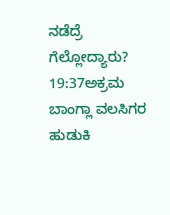ನಡೆದ್ರೆ ಗೆಲ್ಲೋದ್ಯಾರು?
19:37ಅಕ್ರಮ ಬಾಂಗ್ಲಾ ವಲಸಿಗರ ಹುಡುಕಿ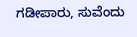ಗಡೀಪಾರು, ಸುವೆಂದು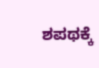ಶಪಥಕ್ಕೆ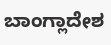ಬಾಂಗ್ಲಾದೇಶ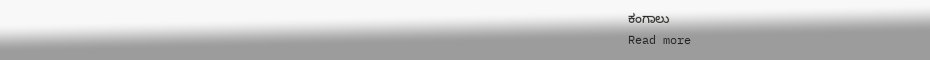ಕಂಗಾಲು
Read more